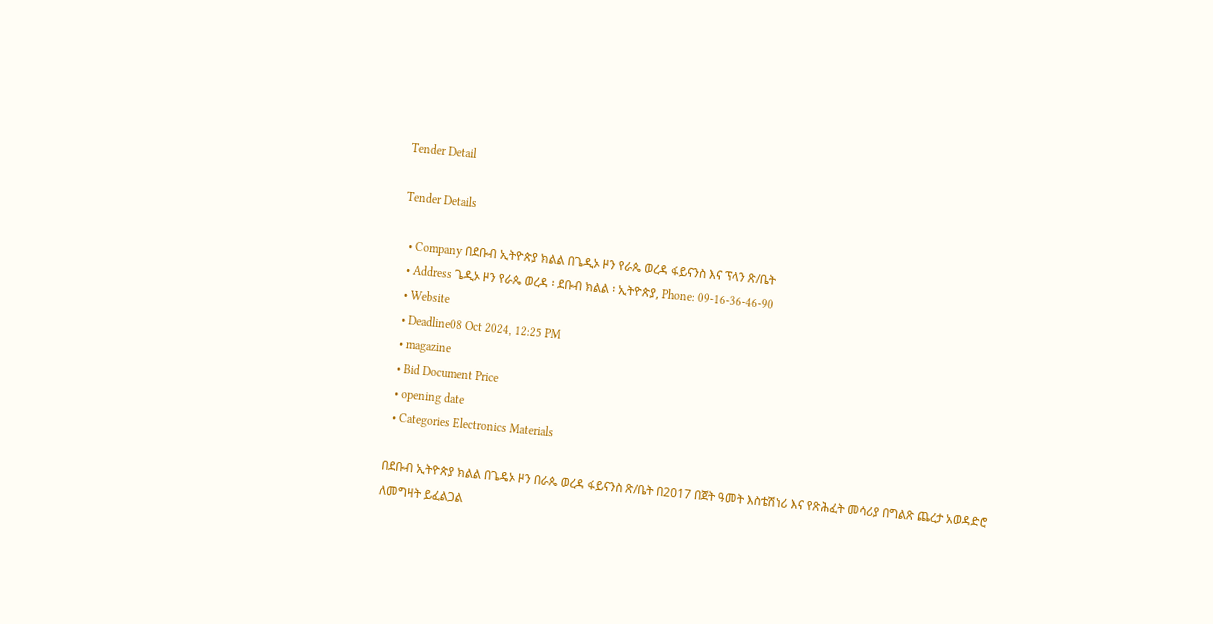Tender Detail

Tender Details

  • Company በደቡብ ኢትዮጵያ ክልል በጌዲኦ ዞን የራጴ ወረዳ ፋይናንስ እና ፕላን ጽ/ቤት
  • Address ጌዲኦ ዞን የራጴ ወረዳ ፡ ደቡብ ክልል ፡ ኢትዮጵያ, Phone: 09-16-36-46-90
  • Website
  • Deadline08 Oct 2024, 12:25 PM
  • magazine
  • Bid Document Price
  • opening date
  • Categories Electronics Materials

በደቡብ ኢትዮጵያ ክልል በጌዴኦ ዞን በራጴ ወረዳ ፋይናንስ ጽ/ቤት በ2017 በጀት ዓመት እስቴሽነሪ እና የጽሕፈት መሳሪያ በግልጽ ጨረታ አወዳድሮ ለመግዛት ይፈልጋል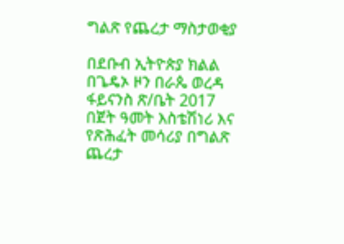ግልጽ የጨረታ ማስታወቂያ

በደቡብ ኢትዮጵያ ክልል በጌዴኦ ዞን በራጴ ወረዳ ፋይናንስ ጽ/ቤት 2017 በጀት ዓመት እስቴሽነሪ እና የጽሕፈት መሳሪያ በግልጽ ጨረታ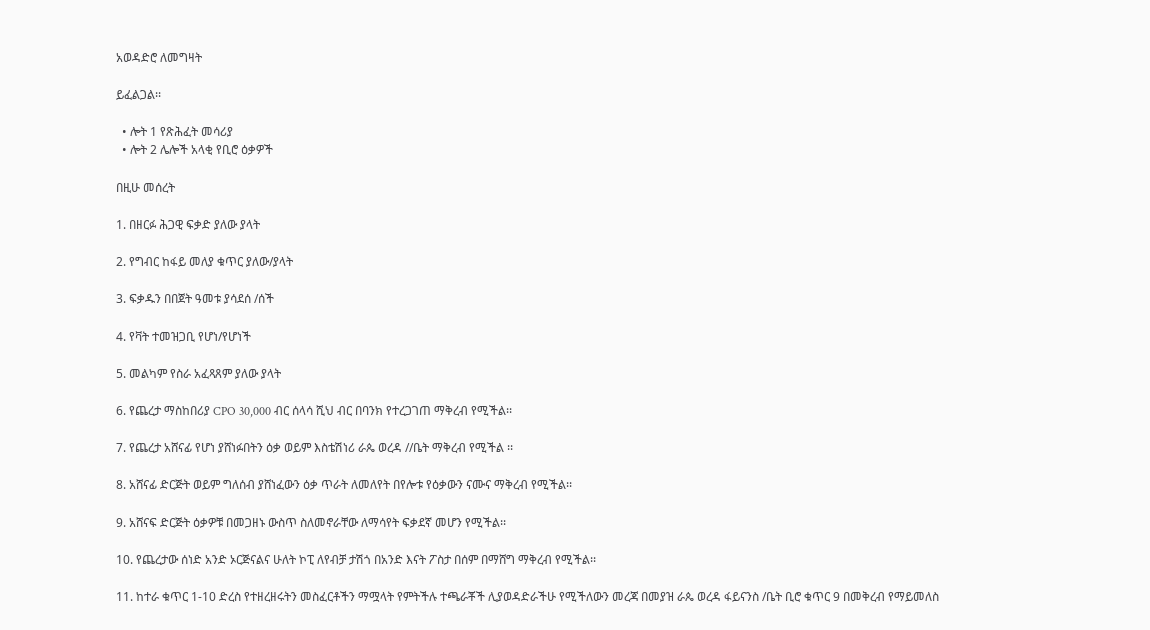አወዳድሮ ለመግዛት

ይፈልጋል፡፡

  • ሎት 1 የጽሕፈት መሳሪያ
  • ሎት 2 ሌሎች አላቂ የቢሮ ዕቃዎች

በዚሁ መሰረት

1. በዘርፉ ሕጋዊ ፍቃድ ያለው ያላት

2. የግብር ከፋይ መለያ ቁጥር ያለው/ያላት

3. ፍቃዱን በበጀት ዓመቱ ያሳደሰ /ሰች

4. የቫት ተመዝጋቢ የሆነ/የሆነች

5. መልካም የስራ አፈጻጸም ያለው ያላት

6. የጨረታ ማስከበሪያ CPO 30,000 ብር ሰላሳ ሺህ ብር በባንክ የተረጋገጠ ማቅረብ የሚችል፡፡

7. የጨረታ አሸናፊ የሆነ ያሸነፉበትን ዕቃ ወይም እስቴሽነሪ ራጴ ወረዳ //ቤት ማቅረብ የሚችል ፡፡

8. አሸናፊ ድርጅት ወይም ግለሰብ ያሸነፈውን ዕቃ ጥራት ለመለየት በየሎቱ የዕቃውን ናሙና ማቅረብ የሚችል፡፡

9. አሸናፍ ድርጅት ዕቃዎቹ በመጋዘኑ ውስጥ ስለመኖራቸው ለማሳየት ፍቃደኛ መሆን የሚችል፡፡

10. የጨረታው ሰነድ አንድ ኦርጅናልና ሁለት ኮፒ ለየብቻ ታሽጎ በአንድ እናት ፖስታ በሰም በማሸግ ማቅረብ የሚችል፡፡

11. ከተራ ቁጥር 1-10 ድረስ የተዘረዘሩትን መስፈርቶችን ማሟላት የምትችሉ ተጫራቾች ሊያወዳድራችሁ የሚችለውን መረጃ በመያዝ ራጴ ወረዳ ፋይናንስ /ቤት ቢሮ ቁጥር 9 በመቅረብ የማይመለስ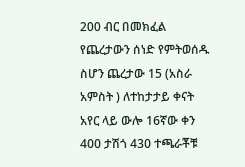200 ብር በመክፈል የጨረታውን ሰነድ የምትወሰዱ ስሆን ጨረታው 15 (አስራ አምስት ) ለተከታታይ ቀናት አየር ላይ ውሎ 16ኛው ቀን 400 ታሽጎ 430 ተጫራቾቹ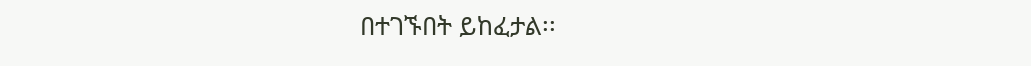በተገኙበት ይከፈታል፡፡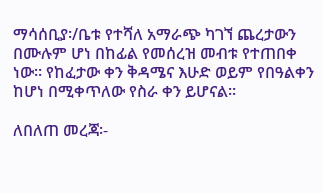ማሳሰቢያ፡/ቤቱ የተሻለ አማራጭ ካገኘ ጨረታውን በሙሉም ሆነ በከፊል የመሰረዝ መብቱ የተጠበቀ ነው። የከፈታው ቀን ቅዳሜና እሁድ ወይም የበዓልቀን ከሆነ በሚቀጥለው የስራ ቀን ይሆናል፡፡

ለበለጠ መረጃ፡-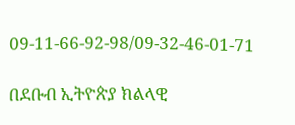09-11-66-92-98/09-32-46-01-71

በደቡብ ኢትዮጵያ ክልላዊ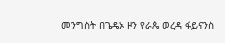መንግስት በጌዴኦ ዞን የራጴ ወረዳ ፋይናንስ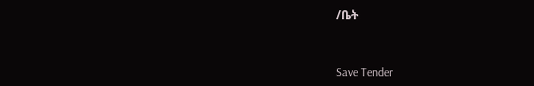/ቤት



Save Tender